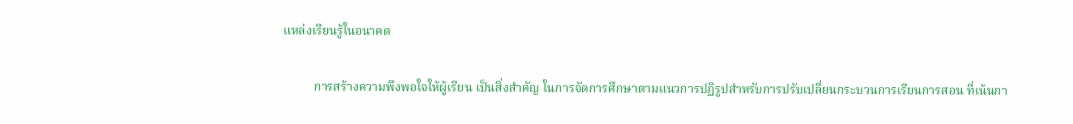แหล่งเรียนรู้ในอนาคต

          การสร้างความพึงพอใจให้ผู้เรียน เป็นสิ่งสำคัญ ในการจัดการศึกษาตามแนวการปฏิรูปสำหรับการปรับเปลี่ยนกระบวนการเรียนการสอน ที่เน้นกา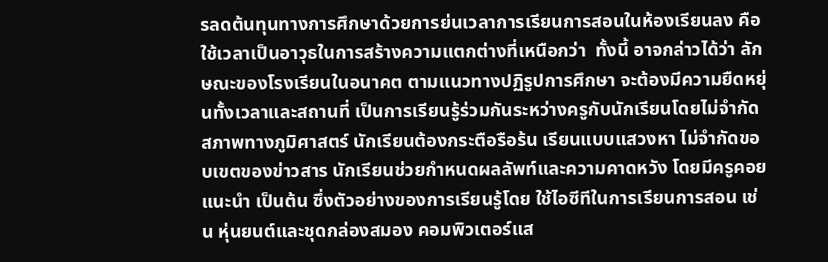รลดต้นทุนทางการศึกษาด้วยการย่นเวลาการเรียนการสอนในห้องเรียนลง คือ ใช้เวลาเป็นอาวุธในการสร้างความแตกต่างที่เหนือกว่า  ทั้งนี้ อาจกล่าวได้ว่า ลักษณะของโรงเรียนในอนาคต ตามแนวทางปฏิรูปการศึกษา จะต้องมีความยืดหยุ่นทั้งเวลาและสถานที่ เป็นการเรียนรู้ร่วมกันระหว่างครูกับนักเรียนโดยไม่จำกัดสภาพทางภูมิศาสตร์ นักเรียนต้องกระตือรือร้น เรียนแบบแสวงหา ไม่จำกัดขอบเขตของข่าวสาร นักเรียนช่วยกำหนดผลลัพท์และความคาดหวัง โดยมีครูคอยแนะนำ เป็นต้น ซึ่งตัวอย่างของการเรียนรู้โดย ใช้ไอซีทีในการเรียนการสอน เช่น หุ่นยนต์และชุดกล่องสมอง คอมพิวเตอร์แส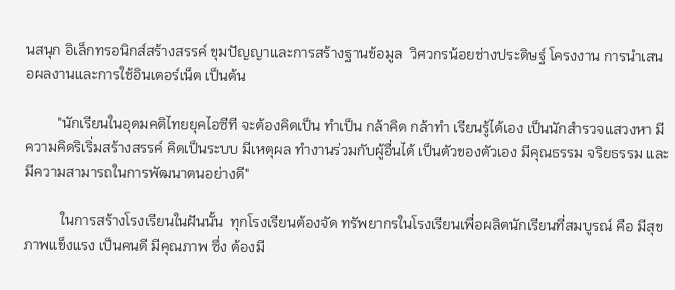นสนุก อิเล็กทรอนิกส์สร้างสรรค์ ขุมปัญญาและการสร้างฐานข้อมูล  วิศวกรน้อยช่างประดิษฐ์ โครงงาน การนำเสนอผลงานและการใช้อินเตอร์เน็ต เป็นต้น

         "นักเรียนในอุดมคติไทยยุคไอซีที จะต้องคิดเป็น ทำเป็น กล้าคิด กล้าทำ เรียนรู้ได้เอง เป็นนักสำรวจแสวงหา มีความคิดริเริ่มสร้างสรรค์ คิดเป็นระบบ มีเหตุผล ทำงานร่วมกับผู้อื่นได้ เป็นตัวของตัวเอง มีคุณธรรม จริยธรรม และมีความสามารถในการพัฒนาตนอย่างดี"

          ในการสร้างโรงเรียนในฝันนั้น  ทุกโรงเรียนต้องจัด ทรัพยากรในโรงเรียนเพื่อผลิตนักเรียนที่สมบูรณ์ คือ มีสุขภาพแข็งแรง เป็นคนดี มีคุณภาพ ซึ่ง ต้องมี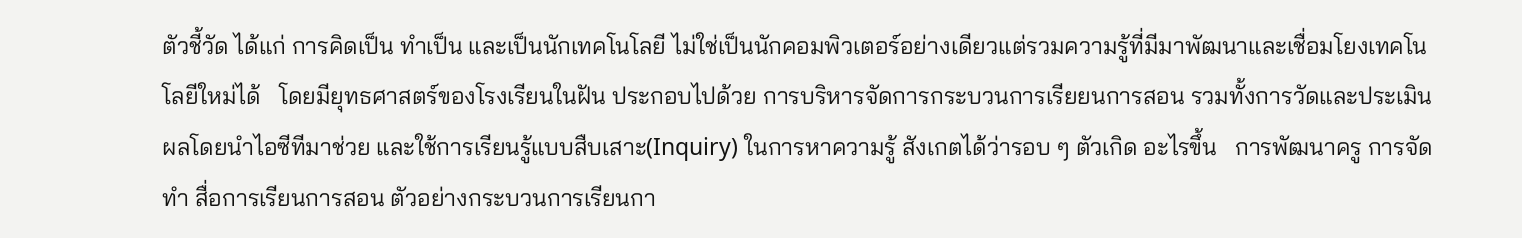ตัวชี้วัด ได้แก่ การคิดเป็น ทำเป็น และเป็นนักเทคโนโลยี ไม่ใช่เป็นนักคอมพิวเตอร์อย่างเดียวแต่รวมความรู้ที่มีมาพัฒนาและเชื่อมโยงเทคโนโลยีใหม่ได้   โดยมียุทธศาสตร์ของโรงเรียนในฝัน ประกอบไปด้วย การบริหารจัดการกระบวนการเรียยนการสอน รวมทั้งการวัดและประเมินผลโดยนำไอซีทีมาช่วย และใช้การเรียนรู้แบบสืบเสาะ(Inquiry) ในการหาความรู้ สังเกตได้ว่ารอบ ๆ ตัวเกิด อะไรขึ้น   การพัฒนาครู การจัดทำ สื่อการเรียนการสอน ตัวอย่างกระบวนการเรียนกา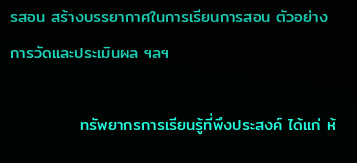รสอน สร้างบรรยากาศในการเรียนการสอน ตัวอย่างการวัดและประเมินผล ฯลฯ

            ทรัพยากรการเรียนรู้ที่พึงประสงค์ ได้แก่ ห้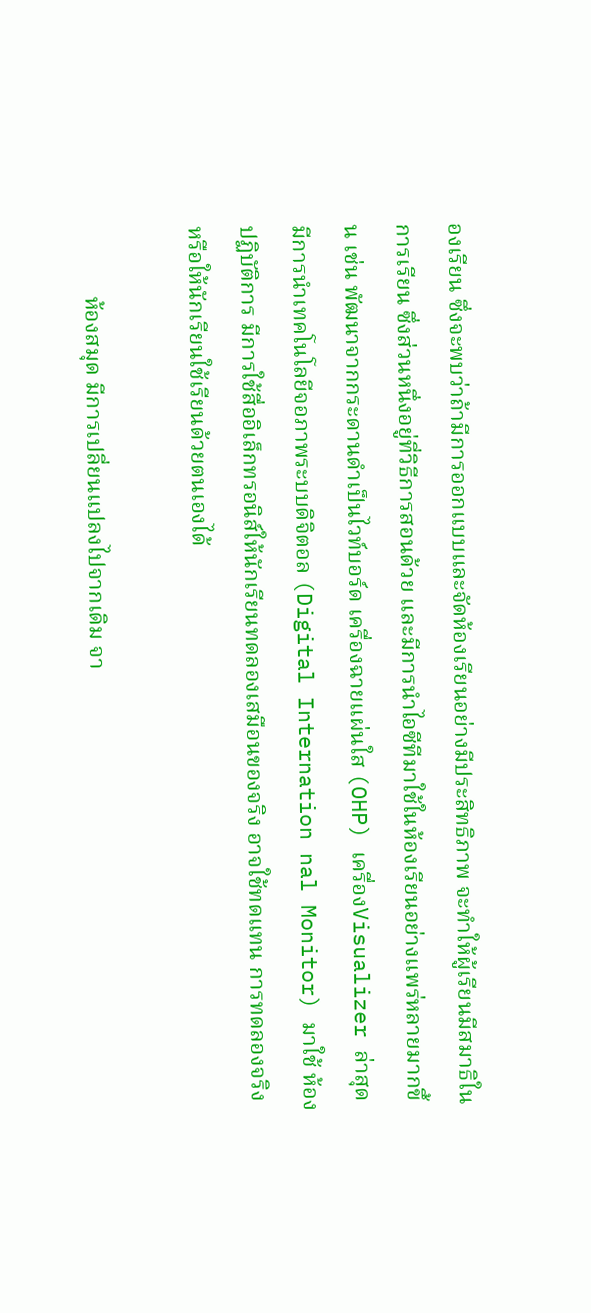องเรียน ซึ่งจะพบว่าถ้ามีการออกแบบและจัดห้องเรียนอย่างมีประสิทธิภาพ จะทำให้ผู้เรียนมีสมาธิในการเรียน ซึ่งส่วนหนึ่งอยู่ที่วิธีการสอนด้วย และมีการนำไอซีทีมาใช้ในห้องเรียนอย่างแพร่หลายมากขึ้น เช่น พัฒนาจากกระดานดำเป็นไวท์บอร์ด เครื่องฉายแผ่นใส (OHP) เครื่องVisualizer ล่าสุดมีการนำเทคโนโลยีจอภาพระบบดิจิตอล (Digital Internation nal Monitor) มาใช้ ห้องปฏิบัติการ มีการใช้สื่ออิเล็กทรอนิส์ให้นักเรียนทดลองเสมือนของจริง อาจใช้ทดแทน การทดลองจริง หรือให้นักเรียนใช้เรียนด้วยตนเองได้

            ห้องสมุด มีการเปลี่ยนแปลงไปจากเดิม จา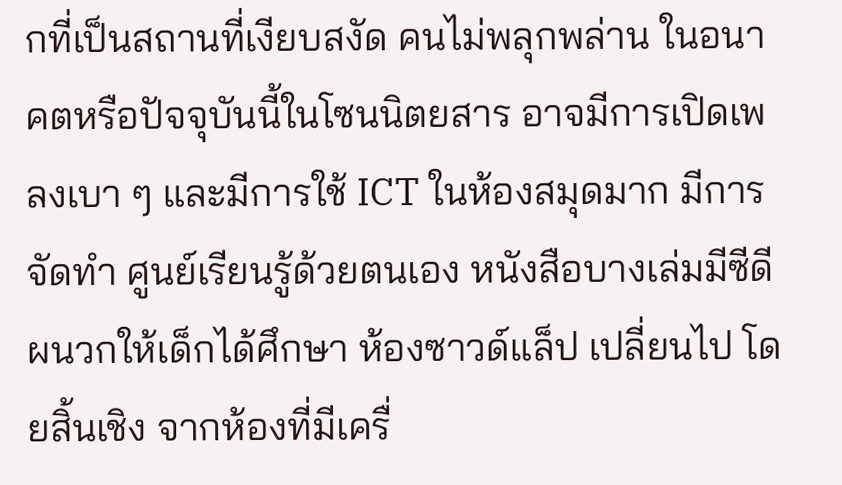กที่เป็นสถานที่เงียบสงัด คนไม่พลุกพล่าน ในอนาคตหรือปัจจุบันนี้ในโซนนิตยสาร อาจมีการเปิดเพลงเบา ๆ และมีการใช้ ICT ในห้องสมุดมาก มีการจัดทำ ศูนย์เรียนรู้ด้วยตนเอง หนังสือบางเล่มมีซีดีผนวกให้เด็กได้ศึกษา ห้องซาวด์แล็ป เปลี่ยนไป โดยสิ้นเชิง จากห้องที่มีเครื่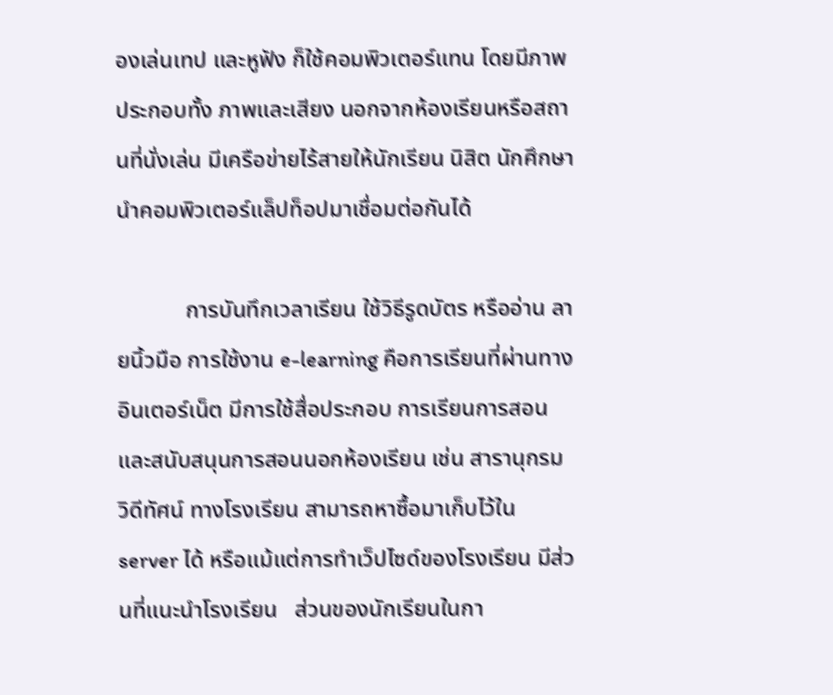องเล่นเทป และหูฟัง ก็ใช้คอมพิวเตอร์แทน โดยมีภาพประกอบทั้ง ภาพและเสียง นอกจากห้องเรียนหรือสถานที่นั่งเล่น มีเครือข่ายไร้สายให้นักเรียน นิสิต นักศึกษานำคอมพิวเตอร์แล็ปท็อปมาเชื่อมต่อกันได้

            การบันทึกเวลาเรียน ใช้วิธีรูดบัตร หรืออ่าน ลายนิ้วมือ การใช้งาน e-learning คือการเรียนที่ผ่านทางอินเตอร์เน็ต มีการใช้สื่อประกอบ การเรียนการสอนและสนับสนุนการสอนนอกห้องเรียน เช่น สารานุกรม วิดีทัศน์ ทางโรงเรียน สามารถหาซื้อมาเก็บไว้ใน server ได้ หรือแม้แต่การทำเว็ปไซด์ของโรงเรียน มีส่วนที่แนะนำโรงเรียน   ส่วนของนักเรียนในกา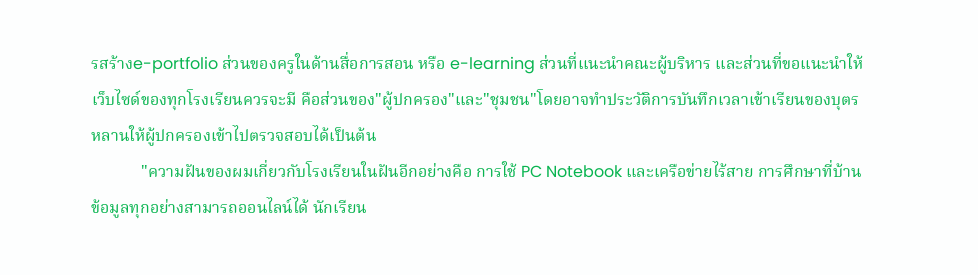รสร้างe-portfolio ส่วนของครูในด้านสื่อการสอน หรือ e-learning ส่วนที่แนะนำคณะผู้บริหาร และส่วนที่ขอแนะนำให้เว็บไซด์ของทุกโรงเรียนควรจะมี คือส่วนของ"ผู้ปกครอง"และ"ชุมชน"โดยอาจทำประวัติการบันทึกเวลาเข้าเรียนของบุตรหลานให้ผู้ปกครองเข้าไปตรวจสอบได้เป็นต้น
            "ความฝันของผมเกี่ยวกับโรงเรียนในฝันอีกอย่างคือ การใช้ PC Notebook และเครือข่ายไร้สาย การศึกษาที่บ้าน ข้อมูลทุกอย่างสามารถออนไลน์ได้ นักเรียน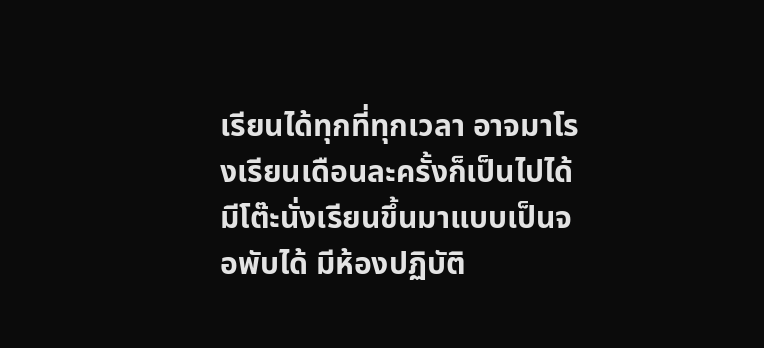เรียนได้ทุกที่ทุกเวลา อาจมาโรงเรียนเดือนละครั้งก็เป็นไปได้ มีโต๊ะนั่งเรียนขึ้นมาแบบเป็นจอพับได้ มีห้องปฏิบัติ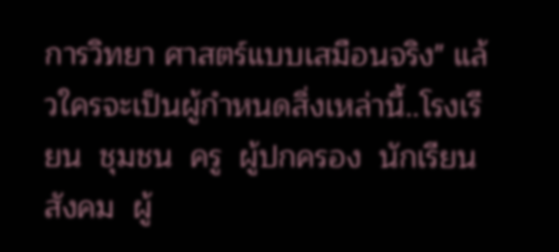การวิทยา ศาสตร์แบบเสมือนจริง" แล้วใครจะเป็นผู้กำหนดสิ่งเหล่านี้..โรงเรียน  ชุมชน  ครู  ผู้ปกครอง  นักเรียน  สังคม  ผู้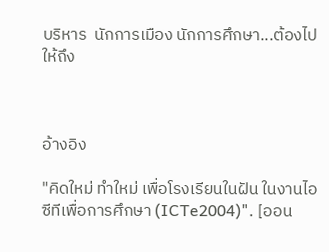บริหาร  นักการเมือง นักการศึกษา...ต้องไปให้ถึง



อ้างอิง

"คิดใหม่ ทำใหม่ เพื่อโรงเรียนในฝัน ในงานไอซีทีเพื่อการศึกษา (ICTe2004)". [ออน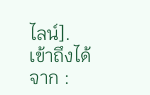ไลน์]. เข้าถึงได้จาก :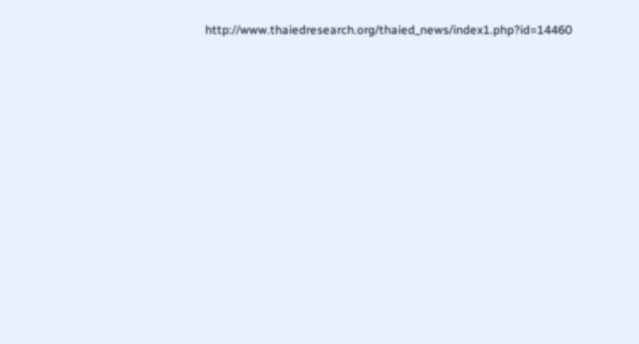http://www.thaiedresearch.org/thaied_news/index1.php?id=14460